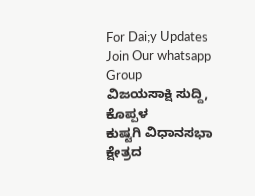For Dai;y Updates Join Our whatsapp Group
ವಿಜಯಸಾಕ್ಷಿ ಸುದ್ದಿ, ಕೊಪ್ಪಳ
ಕುಷ್ಟಗಿ ವಿಧಾನಸಭಾ ಕ್ಷೇತ್ರದ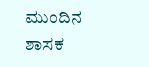ಮುಂದಿನ ಶಾಸಕ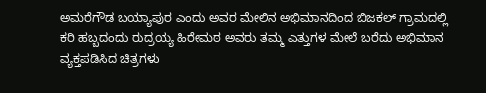ಅಮರೆಗೌಡ ಬಯ್ಯಾಪುರ ಎಂದು ಅವರ ಮೇಲಿನ ಅಭಿಮಾನದಿಂದ ಬಿಜಕಲ್ ಗ್ರಾಮದಲ್ಲಿ ಕರಿ ಹಬ್ಬದಂದು ರುದ್ರಯ್ಯ ಹಿರೇಮಠ ಅವರು ತಮ್ಮ ಎತ್ತುಗಳ ಮೇಲೆ ಬರೆದು ಅಭಿಮಾನ ವ್ಯಕ್ತಪಡಿಸಿದ ಚಿತ್ರಗಳು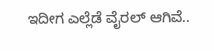ಇದೀಗ ಎಲ್ಲೆಡೆ ವೈರಲ್ ಆಗಿವೆ..